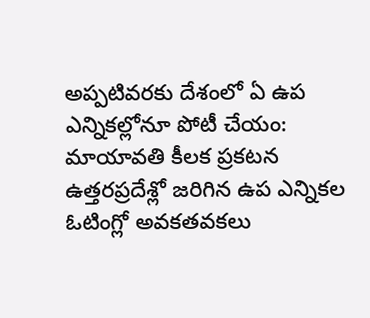అప్పటివరకు దేశంలో ఏ ఉప ఎన్నికల్లోనూ పోటీ చేయం: మాయావతి కీలక ప్రకటన
ఉత్తరప్రదేశ్లో జరిగిన ఉప ఎన్నికల ఓటింగ్లో అవకతవకలు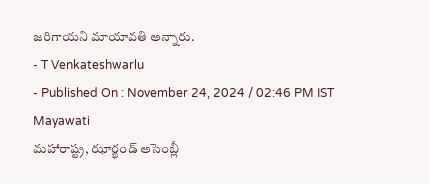జరిగాయని మాయావతి అన్నారు.
- T Venkateshwarlu
- Published On : November 24, 2024 / 02:46 PM IST
Mayawati
మహారాష్ట్ర, ఝార్ఖండ్ అసెంబ్లీ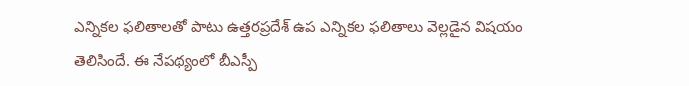ఎన్నికల ఫలితాలతో పాటు ఉత్తరప్రదేశ్ ఉప ఎన్నికల ఫలితాలు వెల్లడైన విషయం తెలిసిందే. ఈ నేపథ్యంలో బీఎస్పీ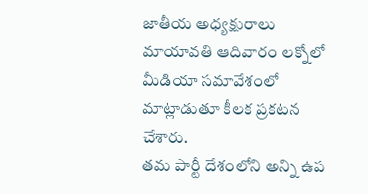జాతీయ అధ్యక్షురాలు మాయావతి ఆదివారం లక్నోలో మీడియా సమావేశంలో మాట్లాడుతూ కీలక ప్రకటన చేశారు.
తమ పార్టీ దేశంలోని అన్ని ఉప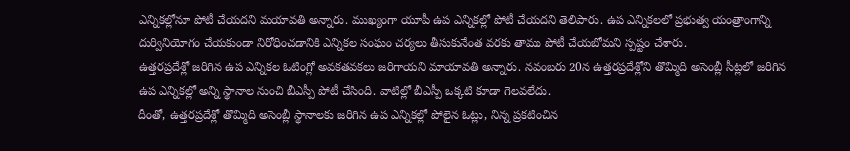ఎన్నికల్లోనూ పోటీ చేయదని మయావతి అన్నారు. ముఖ్యంగా యూపీ ఉప ఎన్నికల్లో పోటీ చేయదని తెలిపారు. ఉప ఎన్నికలలో ప్రభుత్వ యంత్రాంగాన్ని దుర్వినియోగం చేయకుండా నిరోధించడానికి ఎన్నికల సంఘం చర్యలు తీసుకునేంత వరకు తాము పోటీ చేయబోమని స్పష్టం చేశారు.
ఉత్తరప్రదేశ్లో జరిగిన ఉప ఎన్నికల ఓటింగ్లో అవకతవకలు జరిగాయని మాయావతి అన్నారు. నవంబరు 20న ఉత్తరప్రదేశ్లోని తొమ్మిది అసెంబ్లీ సీట్లలో జరిగిన ఉప ఎన్నికల్లో అన్ని స్థానాల నుంచి బీఎస్పీ పోటీ చేసింది. వాటిల్లో బీఎస్పీ ఒక్కటి కూడా గెలవలేదు.
దీంతో, ఉత్తరప్రదేశ్లో తొమ్మిది అసెంబ్లీ స్థానాలకు జరిగిన ఉప ఎన్నికల్లో పోలైన ఓట్లు, నిన్న ప్రకటించిన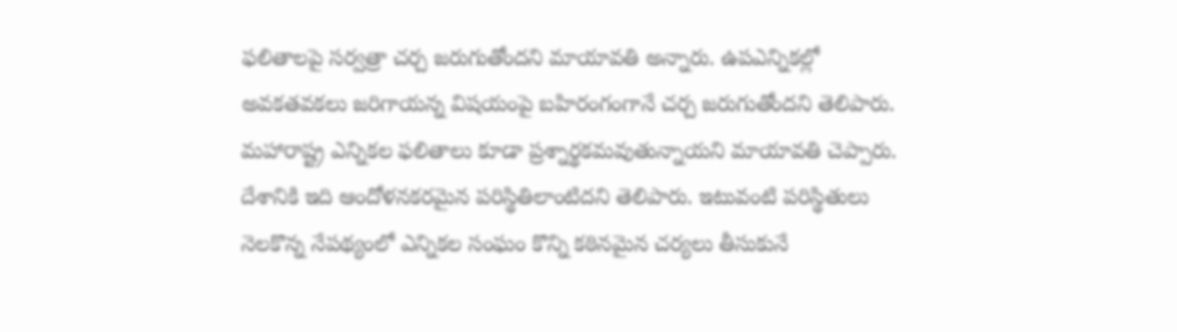ఫలితాలపై సర్వత్రా చర్చ జరుగుతోందని మాయావతి అన్నారు. ఉపఎన్నికల్లో అవకతవకలు జరిగాయన్న విషయంపై బహిరంగంగానే చర్చ జరుగుతోందని తెలిపారు.
మహారాష్ట్ర ఎన్నికల ఫలితాలు కూడా ప్రశ్నార్థకమవుతున్నాయని మాయావతి చెప్పారు. దేశానికి ఇది ఆందోళనకరమైన పరిస్థితిలాంటిదని తెలిపారు. ఇటువంటి పరిస్థితులు నెలకొన్న నేపథ్యంలో ఎన్నికల సంఘం కొన్ని కఠినమైన చర్యలు తీసుకునే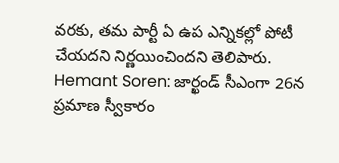వరకు, తమ పార్టీ ఏ ఉప ఎన్నికల్లో పోటీ చేయదని నిర్ణయించిందని తెలిపారు.
Hemant Soren: జార్ఖండ్ సీఎంగా 26న ప్రమాణ స్వీకారం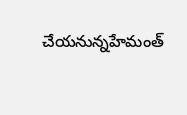చేయనున్నహేమంత్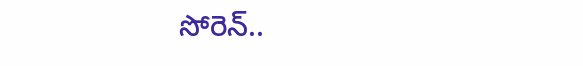సోరెన్..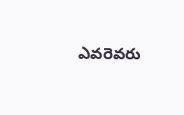ఎవరెవరు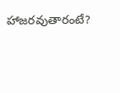హాజరవుతారంటే?